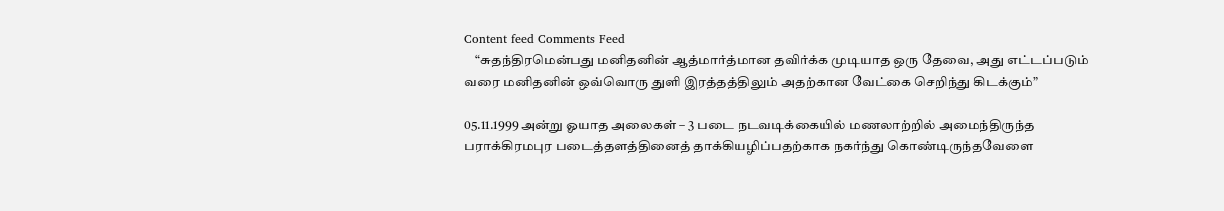Content feed Comments Feed
    “சுதந்திரமென்பது மனிதனின் ஆத்மார்த்மான தவிர்க்க முடியாத ஒரு தேவை, அது எட்டப்படும் வரை மனிதனின் ஒவ்வொரு துளி இரத்தத்திலும் அதற்கான வேட்கை செறிந்து கிடக்கும்”

05.11.1999 அன்று ஓயாத அலைகள் – 3 படை நடவடிக்கையில் மணலாற்றில் அமைந்திருந்த பராக்கிரமபுர படைத்தளத்தினைத் தாக்கியழிப்பதற்காக நகர்ந்து கொண்டிருந்தவேளை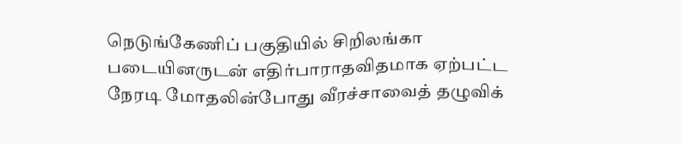நெடுங்கேணிப் பகுதியில் சிறிலங்கா படையினருடன் எதிர்பாராதவிதமாக ஏற்பட்ட நேரடி மோதலின்போது வீரச்சாவைத் தழுவிக்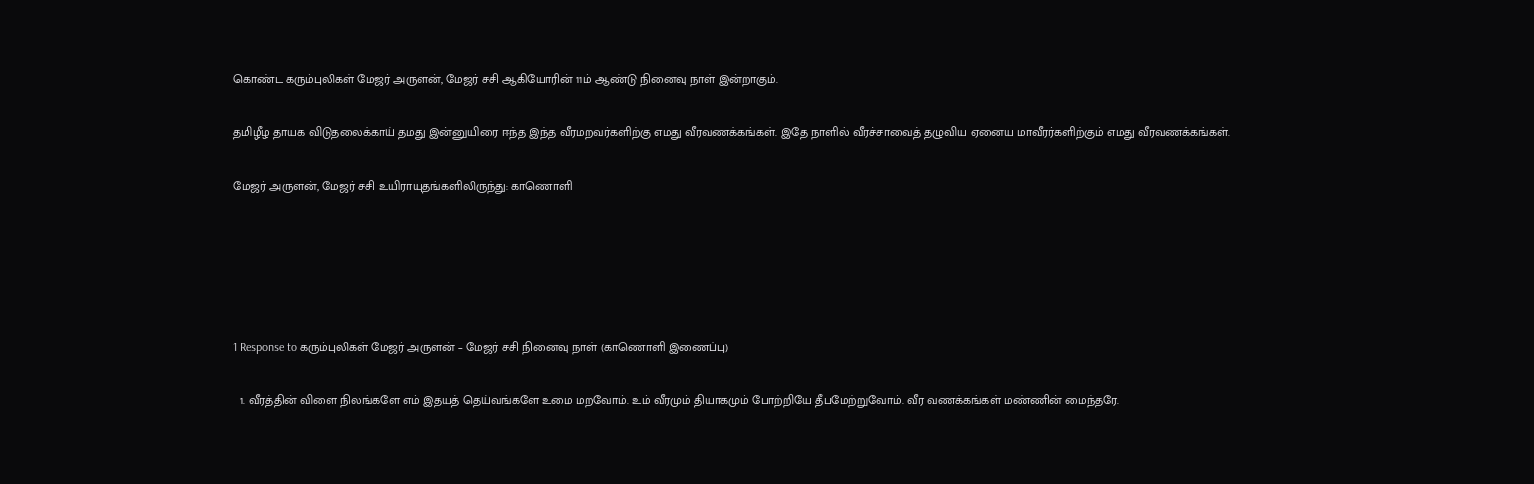கொண்ட கரும்புலிகள் மேஜர் அருளன், மேஜர் சசி ஆகியோரின் 11ம் ஆண்டு நினைவு நாள் இன்றாகும்.

தமிழீழ தாயக விடுதலைக்காய் தமது இன்னுயிரை ஈந்த இந்த வீரமறவர்களிற்கு எமது வீரவணக்கங்கள். இதே நாளில் வீரச்சாவைத் தழுவிய ஏனைய மாவீரர்களிற்கும் எமது வீரவணக்கங்கள்.

மேஜர் அருளன், மேஜர் சசி உயிராயுதங்களிலிருந்து: காணொளி





1 Response to கரும்புலிகள் மேஜர் அருளன் – மேஜர் சசி நினைவு நாள் (காணொளி இணைப்பு)

  1. வீரத்தின் விளை நிலங்களே எம் இதயத் தெய்வங்களே உமை மறவோம். உம் வீரமும் தியாகமும் போற்றியே தீபமேற்றுவோம். வீர வணக்கங்கள் மண்ணின் மைந்தரே.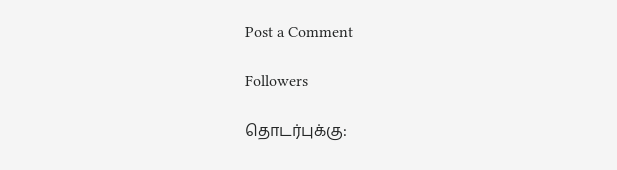Post a Comment

Followers

தொடர்புக்கு: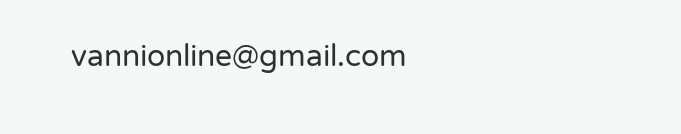vannionline@gmail.com